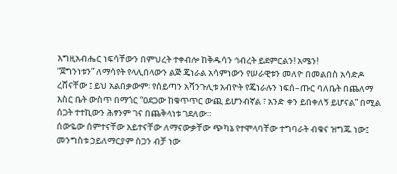እግዚአብሔር ነፍሳቸውን በምህረት ተቀብሎ ከቅዱሳን ኅብረት ይደምርልን! አሜን!
“ጀግንነቱን” ለማሳየት የላሊበላውን ልጅ ጄነራል አሳምነውን የሠራዊቱን መለዮ በመልበስ አሳድዶ ረሸናቸው ፤ ይህ አልበቃውም፡ የሰይጣን አሻንጉሊቱ አብዮት የጄነራሉን ነፍሰ–ጡር ባለቤት በጨለማ እስር ቤት ውስጥ በማጎር “ዐደጋው ከቁጥጥር ውጪ ይሆንብኛል ፣ አንድ ቀን ይበቀለኝ ይሆናል” በሚል ሰጋት ተተኪውን ሕፃንም ገና በጨቅላነቱ ገደለው።
ሰውዬው ሰምተናቸው አይተናቸው ለማናውቃቸው ጭካኔ የተሞላባቸው ተግባራት ብቁና ዝግጁ ነው፤ መንግስቱ ኃይለማርያም ስጋን ብቻ ነው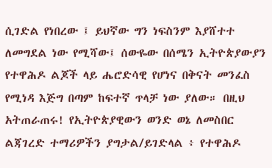ሲገድል የነበረው ፤ ይህኛው ግን ነፍስንም እያሸተተ ለመግደል ነው የሚሻው፤ ሰውዬው በሰሜን ኢትዮጵያውያን የተዋሕዶ ልጆች ላይ ሔሮድሳዊ የሆነና በቅናት መንፈስ የሚነዳ እጅግ በጣም ከፍተኛ ጥላቻ ነው ያለው። በዚህ አትጠራጠሩ! የኢትዮጵያዊውን ወንድ ወኔ ለመስበር ልጃገረድ ተማሪዎችን ያግታል/ይገድላል ፥ የተዋሕዶ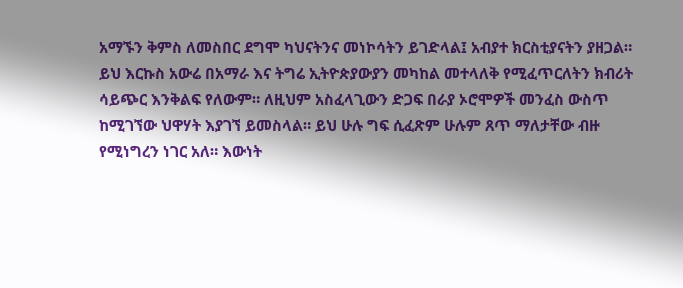አማኙን ቅምስ ለመስበር ደግሞ ካህናትንና መነኮሳትን ይገድላል፤ አብያተ ክርስቲያናትን ያዘጋል።
ይህ እርኩስ አውሬ በአማራ እና ትግሬ ኢትዮጵያውያን መካከል መተላለቅ የሚፈጥርለትን ክብሪት ሳይጭር እንቅልፍ የለውም። ለዚህም አስፈላጊውን ድጋፍ በራያ ኦሮሞዎች መንፈስ ውስጥ ከሚገኘው ህዋሃት እያገኘ ይመስላል። ይህ ሁሉ ግፍ ሲፈጽም ሁሉም ጸጥ ማለታቸው ብዙ የሚነግረን ነገር አለ። እውነት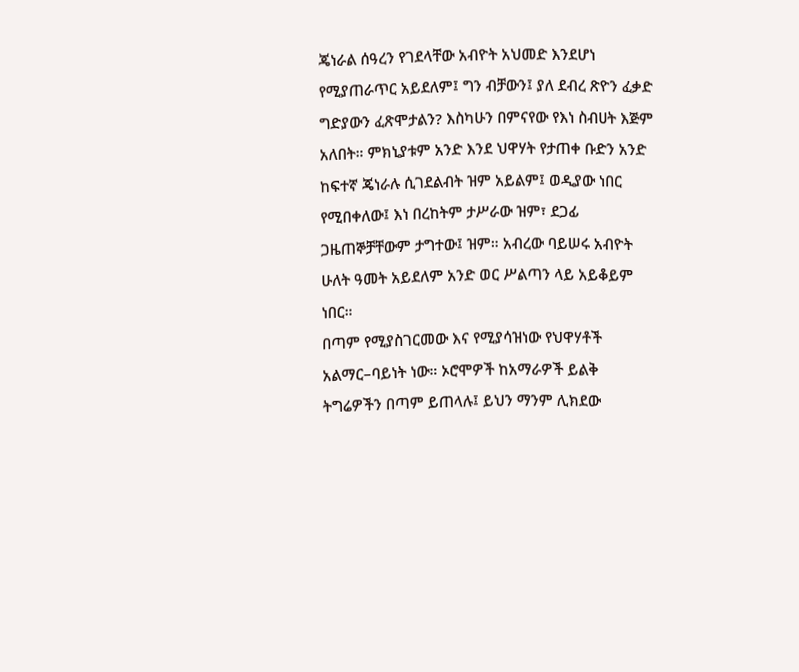ጄነራል ሰዓረን የገደላቸው አብዮት አህመድ እንደሆነ የሚያጠራጥር አይደለም፤ ግን ብቻውን፤ ያለ ደብረ ጽዮን ፈቃድ ግድያውን ፈጽሞታልን? እስካሁን በምናየው የእነ ስብሀት እጅም አለበት። ምክኒያቱም አንድ እንደ ህዋሃት የታጠቀ ቡድን አንድ ከፍተኛ ጄነራሉ ሲገደልብት ዝም አይልም፤ ወዲያው ነበር የሚበቀለው፤ እነ በረከትም ታሥራው ዝም፣ ደጋፊ ጋዜጠኞቻቸውም ታግተው፤ ዝም። አብረው ባይሠሩ አብዮት ሁለት ዓመት አይደለም አንድ ወር ሥልጣን ላይ አይቆይም ነበር።
በጣም የሚያስገርመው እና የሚያሳዝነው የህዋሃቶች አልማር–ባይነት ነው። ኦሮሞዎች ከአማራዎች ይልቅ ትግሬዎችን በጣም ይጠላሉ፤ ይህን ማንም ሊክደው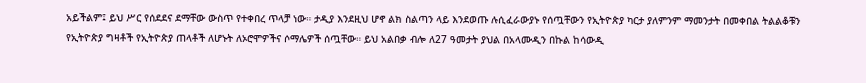አይችልም፤ ይህ ሥር የሰደደና ደማቸው ውስጥ የተቀበረ ጥላቻ ነው። ታዲያ እንደዚህ ሆኖ ልክ ስልጣን ላይ እንደወጡ ሉሲፈራውያኑ የሰጧቸውን የኢትዮጵያ ካርታ ያለምንም ማመንታት በመቀበል ትልልቆቹን የኢትዮጵያ ግዛቶች የኢትዮጵያ ጠላቶች ለሆኑት ለኦሮሞዎችና ሶማሌዎች ሰጧቸው። ይህ አልበቃ ብሎ ለ27 ዓመታት ያህል በአላሙዲን በኩል ከሳውዲ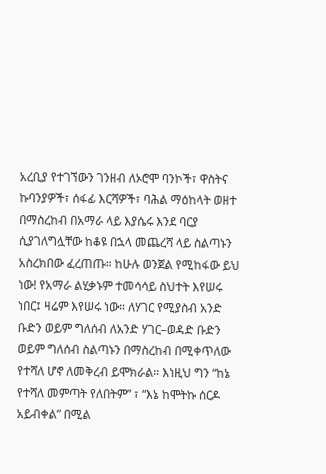አረቢያ የተገኘውን ገንዘብ ለኦሮሞ ባንኮች፣ ዋስትና ኩባንያዎች፣ ሰፋፊ እርሻዎች፣ ባሕል ማዕከላት ወዘተ በማስረከብ በአማራ ላይ እያሴሩ እንደ ባርያ ሲያገለግሏቸው ከቆዩ በኋላ መጨረሻ ላይ ስልጣኑን አስረክበው ፈረጠጡ። ከሁሉ ወንጀል የሚከፋው ይህ ነው! የአማራ ልሂቃኑም ተመሳሳይ ስህተት እየሠሩ ነበር፤ ዛሬም እየሠሩ ነው። ለሃገር የሚያስብ አንድ ቡድን ወይም ግለሰብ ለአንድ ሃገር–ወዳድ ቡድን ወይም ግለሰብ ስልጣኑን በማስረከብ በሚቀጥለው የተሻለ ሆኖ ለመቅረብ ይሞክራል። እነዚህ ግን “ከኔ የተሻለ መምጣት የለበትም” ፣ “እኔ ከሞትኩ ሰርዶ አይብቀል” በሚል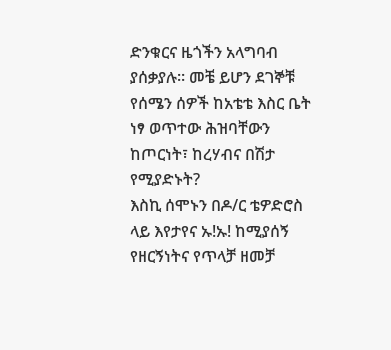ድንቁርና ዜጎችን አላግባብ ያሰቃያሉ። መቼ ይሆን ደገኞቹ የሰሜን ሰዎች ከአቴቴ እስር ቤት ነፃ ወጥተው ሕዝባቸውን ከጦርነት፣ ከረሃብና በሽታ የሚያድኑት?
እስኪ ሰሞኑን በዶ/ር ቴዎድሮስ ላይ እየታየና ኡ!ኡ! ከሚያሰኝ የዘርኝነትና የጥላቻ ዘመቻ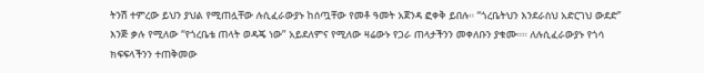ትንሽ ተምረው ይህን ያህል የሚጠሏቸው ሉሲፈራውያኑ ከሰጧቸው የመቶ ዓመት አጀንዳ ፎቀቅ ይበሉ። “ጎረቤትህን እንደራስህ አድርገህ ውደድ” እንጅ ቃሉ የሚለው “የጎረቤቴ ጠላት ወዳጄ ነው” አይደለምና የሚለው ዛሬውኑ የጋራ ጠላታችንን መቀለቡን ያቁሙ።። ለሉሲፈራውያኑ የጎሳ ክፍፍላችንን ተጠቅመው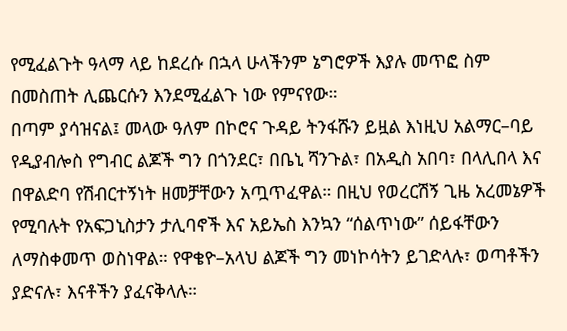የሚፈልጉት ዓላማ ላይ ከደረሱ በኋላ ሁላችንም ኔግሮዎች እያሉ መጥፎ ስም በመስጠት ሊጨርሱን እንደሚፈልጉ ነው የምናየው።
በጣም ያሳዝናል፤ መላው ዓለም በኮሮና ጉዳይ ትንፋሹን ይዟል እነዚህ አልማር–ባይ የዲያብሎስ የግብር ልጆች ግን በጎንደር፣ በቤኒ ሻንጉል፣ በአዲስ አበባ፣ በላሊበላ እና በዋልድባ የሽብርተኝነት ዘመቻቸውን አጧጥፈዋል። በዚህ የወረርሽኝ ጊዜ አረመኔዎች የሚባሉት የአፍጋኒስታን ታሊባኖች እና አይኤስ እንኳን “ሰልጥነው” ሰይፋቸውን ለማስቀመጥ ወስነዋል። የዋቄዮ–አላህ ልጆች ግን መነኮሳትን ይገድላሉ፣ ወጣቶችን ያድናሉ፣ እናቶችን ያፈናቅላሉ።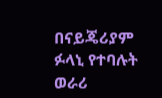በናይጄሪያም ፉላኒ የተባሉት ወራሪ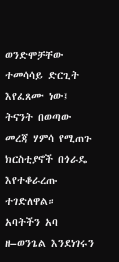ወንድሞቻቸው ተመሳሳይ ድርጊት እየፈጸሙ ነው፤ ትናንት በወጣው መረጃ ሃምሳ የሚጠጉ ክርስቲያኖች በጎራዴ እየተቆራረጡ ተገድለዋል።
አባትችን አባ ዘ–ወንጌል እንደነገሩን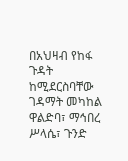በአህዛብ የከፋ ጉዳት ከሚደርስባቸው ገዳማት መካከል ዋልድባ፣ ማኅበረ ሥላሴ፣ ጉንድ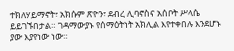ተክለሃይማኖት፣ አክሱም ጽዮን፣ ደብረ ሊባኖስና አሰቦት ሥላሴ ይይገኙበታል። ገዳማውያኑ የሰማዕትነት አክሊል እየተቀበሉ እንደሆኑ ያው እያየነው ነው።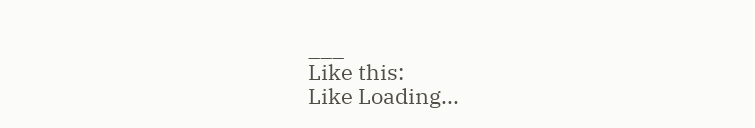___
Like this:
Like Loading...